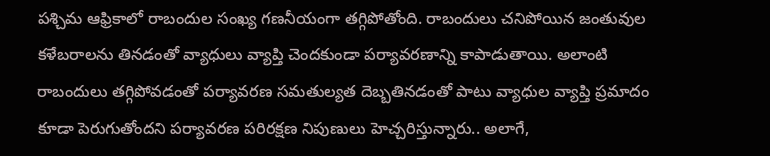పశ్చిమ ఆఫ్రికాలో రాబందుల సంఖ్య గణనీయంగా తగ్గిపోతోంది. రాబందులు చనిపోయిన జంతువుల కళేబరాలను తినడంతో వ్యాధులు వ్యాప్తి చెందకుండా పర్యావరణాన్ని కాపాడుతాయి. అలాంటి రాబందులు తగ్గిపోవడంతో పర్యావరణ సమతుల్యత దెబ్బతినడంతో పాటు వ్యాధుల వ్యాప్తి ప్రమాదం కూడా పెరుగుతోందని పర్యావరణ పరిరక్షణ నిపుణులు హెచ్చరిస్తున్నారు.. అలాగే,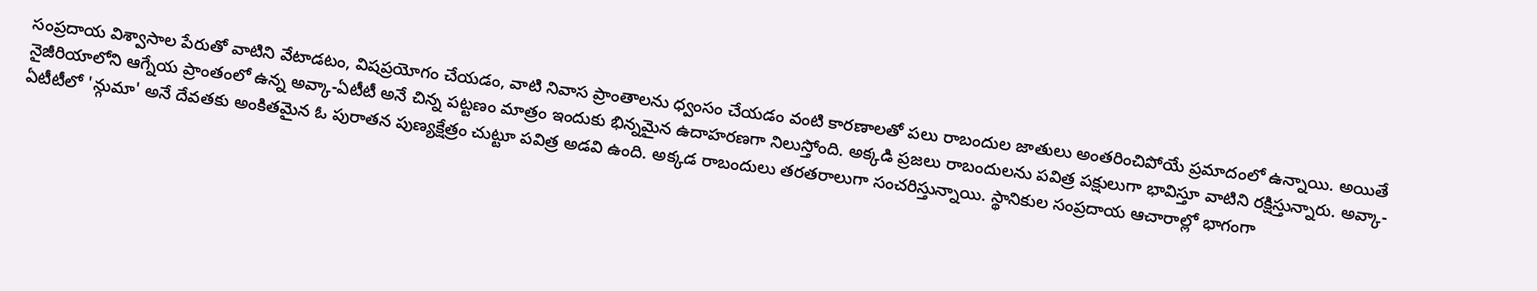సంప్రదాయ విశ్వాసాల పేరుతో వాటిని వేటాడటం, విషప్రయోగం చేయడం, వాటి నివాస ప్రాంతాలను ధ్వంసం చేయడం వంటి కారణాలతో పలు రాబందుల జాతులు అంతరించిపోయే ప్రమాదంలో ఉన్నాయి. అయితే నైజీరియాలోని ఆగ్నేయ ప్రాంతంలో ఉన్న అవ్కా-ఏటీటీ అనే చిన్న పట్టణం మాత్రం ఇందుకు భిన్నమైన ఉదాహరణగా నిలుస్తోంది. అక్కడి ప్రజలు రాబందులను పవిత్ర పక్షులుగా భావిస్తూ వాటిని రక్షిస్తున్నారు. అవ్కా-ఏటీటీలో 'న్గుమా' అనే దేవతకు అంకితమైన ఓ పురాతన పుణ్యక్షేత్రం చుట్టూ పవిత్ర అడవి ఉంది. అక్కడ రాబందులు తరతరాలుగా సంచరిస్తున్నాయి. స్థానికుల సంప్రదాయ ఆచారాల్లో భాగంగా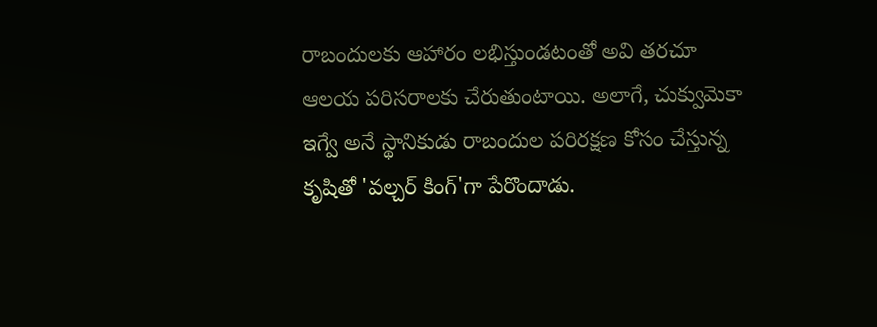రాబందులకు ఆహారం లభిస్తుండటంతో అవి తరచూ ఆలయ పరిసరాలకు చేరుతుంటాయి. అలాగే, చుక్వుమెకా ఇగ్వే అనే స్థానికుడు రాబందుల పరిరక్షణ కోసం చేస్తున్న కృషితో 'వల్చర్ కింగ్'గా పేరొందాడు.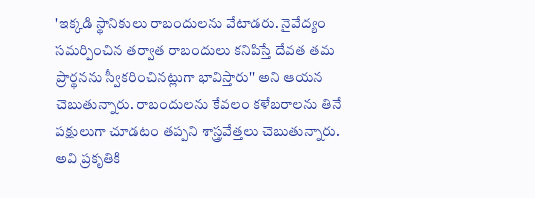'ఇక్కడి స్థానికులు రాబందులను వేటాడరు. నైవేద్యం సమర్పించిన తర్వాత రాబందులు కనిపిస్తే దేవత తమ ప్రార్థనను స్వీకరించినట్లుగా భావిస్తారు'' అని ఆయన చెబుతున్నారు. రాబందులను కేవలం కళేబరాలను తినే పక్షులుగా చూడటం తప్పని శాస్త్రవేత్తలు చెబుతున్నారు. అవి ప్రకృతికి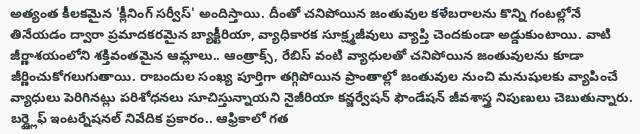అత్యంత కీలకమైన 'క్లీనింగ్ సర్వీస్' అందిస్తాయి. దీంతో చనిపోయిన జంతువుల కళేబరాలను కొన్ని గంటల్లోనే తినేయడం ద్వారా ప్రమాదకరమైన బ్యాక్టీరియా, వ్యాధికారక సూక్ష్మజీవులు వ్యాప్తి చెందకుండా అడ్డుకుంటాయి. వాటి జీర్ణాశయంలోని శక్తివంతమైన ఆమ్లాలు.. ఆంత్రాక్స్, రేబిస్ వంటి వ్యాధులతో చనిపోయిన జంతువులను కూడా జీర్ణించుకోగలుగుతాయి. రాబందుల సంఖ్య పూర్తిగా తగ్గిపోయిన ప్రాంతాల్లో జంతువుల నుంచి మనుషులకు వ్యాపించే వ్యాధులు పెరిగినట్లు పరిశోధనలు సూచిస్తున్నాయని నైజీరియా కన్జర్వేషన్ ఫౌండేషన్ జీవశాస్త్ర నిపుణులు చెబుతున్నారు. బర్డ్లైఫ్ ఇంటర్నేషనల్ నివేదిక ప్రకారం.. ఆఫ్రికాలో గత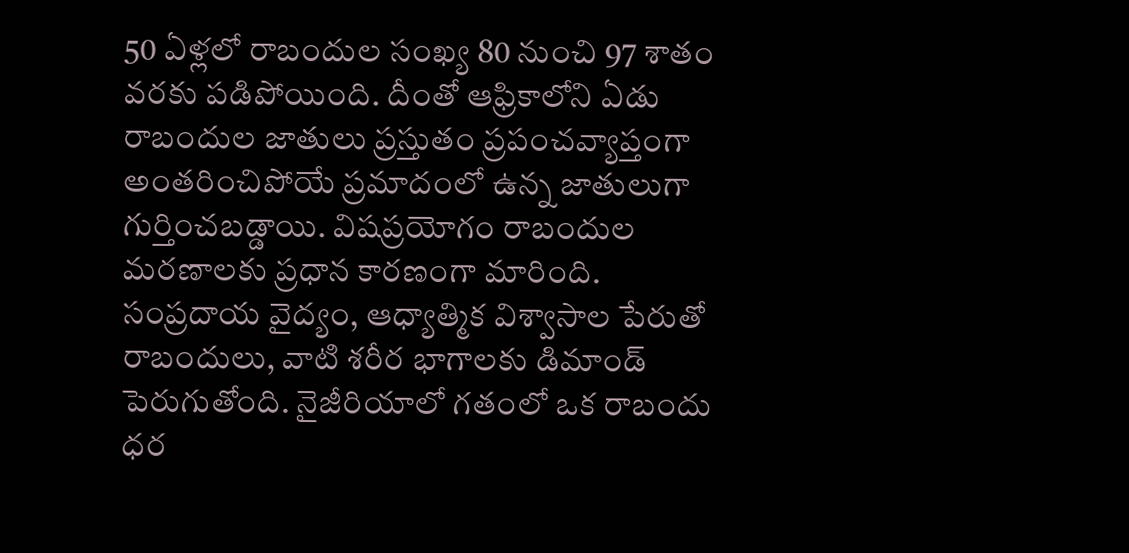50 ఏళ్లలో రాబందుల సంఖ్య 80 నుంచి 97 శాతం వరకు పడిపోయింది. దీంతో ఆఫ్రికాలోని ఏడు రాబందుల జాతులు ప్రస్తుతం ప్రపంచవ్యాప్తంగా అంతరించిపోయే ప్రమాదంలో ఉన్న జాతులుగా గుర్తించబడ్డాయి. విషప్రయోగం రాబందుల మరణాలకు ప్రధాన కారణంగా మారింది. సంప్రదాయ వైద్యం, ఆధ్యాత్మిక విశ్వాసాల పేరుతో రాబందులు, వాటి శరీర భాగాలకు డిమాండ్ పెరుగుతోంది. నైజీరియాలో గతంలో ఒక రాబందు ధర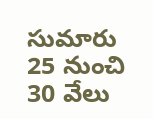సుమారు 25 నుంచి 30 వేలు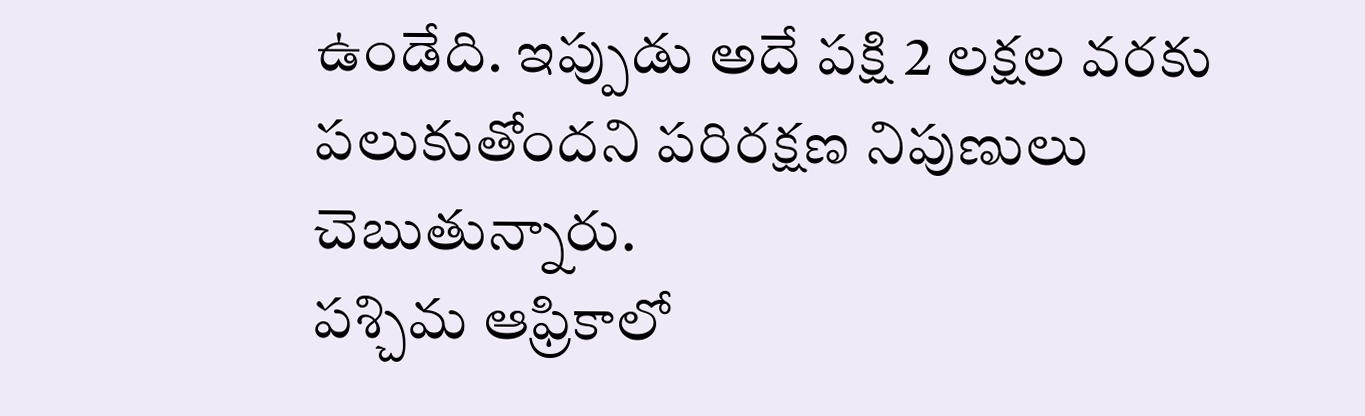ఉండేది. ఇప్పుడు అదే పక్షి 2 లక్షల వరకు పలుకుతోందని పరిరక్షణ నిపుణులు చెబుతున్నారు.
పశ్చిమ ఆఫ్రికాలో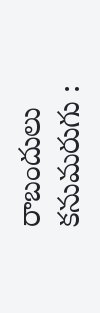రాబందులు కనుమరుగు :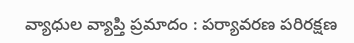వ్యాధుల వ్యాప్తి ప్రమాదం : పర్యావరణ పరిరక్షణ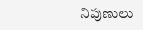నిపుణులు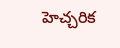హెచ్చరిక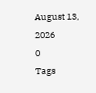August 13, 2026
0
Tags